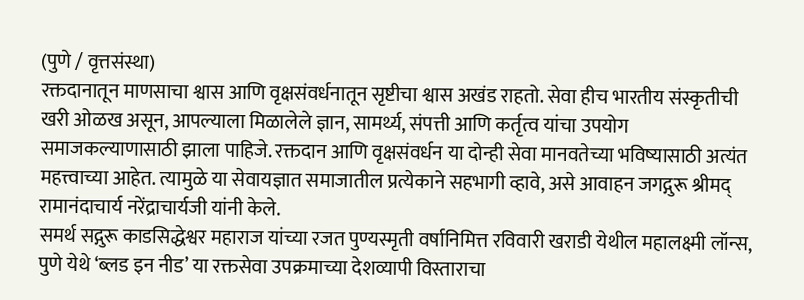(पुणे / वृत्तसंस्था)
रक्तदानातून माणसाचा श्वास आणि वृक्षसंवर्धनातून सृष्टीचा श्वास अखंड राहतो. सेवा हीच भारतीय संस्कृतीची खरी ओळख असून, आपल्याला मिळालेले ज्ञान, सामर्थ्य, संपत्ती आणि कर्तृत्व यांचा उपयोग समाजकल्याणासाठी झाला पाहिजे. रक्तदान आणि वृक्षसंवर्धन या दोन्ही सेवा मानवतेच्या भविष्यासाठी अत्यंत महत्त्वाच्या आहेत. त्यामुळे या सेवायज्ञात समाजातील प्रत्येकाने सहभागी व्हावे, असे आवाहन जगद्गुरू श्रीमद् रामानंदाचार्य नरेंद्राचार्यजी यांनी केले.
समर्थ सद्गुरू काडसिद्धेश्वर महाराज यांच्या रजत पुण्यस्मृती वर्षानिमित्त रविवारी खराडी येथील महालक्ष्मी लॉन्स, पुणे येथे ‘ब्लड इन नीड’ या रक्तसेवा उपक्रमाच्या देशव्यापी विस्ताराचा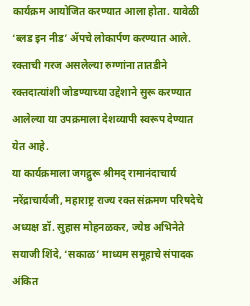कार्यक्रम आयोजित करण्यात आला होता. यावेळी ‘ब्लड इन नीड’ ॲपचे लोकार्पण करण्यात आले. रक्ताची गरज असलेल्या रुग्णांना तातडीने रक्तदात्यांशी जोडण्याच्या उद्देशाने सुरू करण्यात आलेल्या या उपक्रमाला देशव्यापी स्वरूप देण्यात येत आहे.
या कार्यक्रमाला जगद्गुरू श्रीमद् रामानंदाचार्य नरेंद्राचार्यजी, महाराष्ट्र राज्य रक्त संक्रमण परिषदेचे अध्यक्ष डॉ. सुहास मोहनळकर, ज्येष्ठ अभिनेते सयाजी शिंदे, ‘सकाळ’ माध्यम समूहाचे संपादक अंकित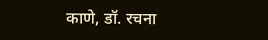काणे, डॉ. रचना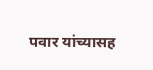पवार यांच्यासह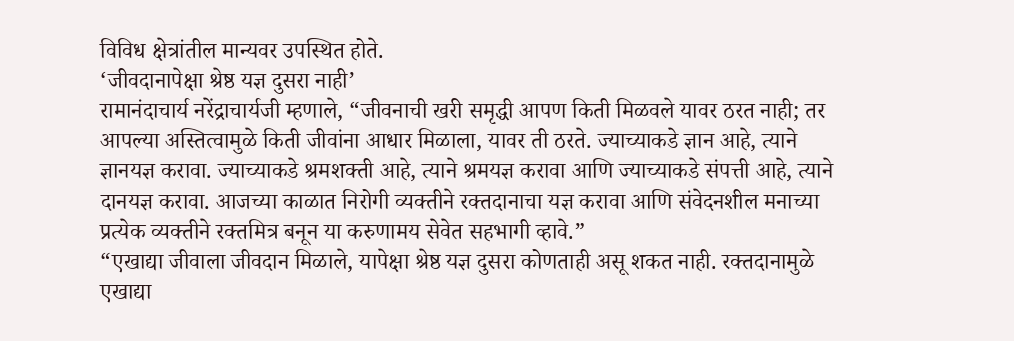विविध क्षेत्रांतील मान्यवर उपस्थित होते.
‘जीवदानापेक्षा श्रेष्ठ यज्ञ दुसरा नाही’
रामानंदाचार्य नरेंद्राचार्यजी म्हणाले, “जीवनाची खरी समृद्धी आपण किती मिळवले यावर ठरत नाही; तर आपल्या अस्तित्वामुळे किती जीवांना आधार मिळाला, यावर ती ठरते. ज्याच्याकडे ज्ञान आहे, त्याने ज्ञानयज्ञ करावा. ज्याच्याकडे श्रमशक्ती आहे, त्याने श्रमयज्ञ करावा आणि ज्याच्याकडे संपत्ती आहे, त्याने दानयज्ञ करावा. आजच्या काळात निरोगी व्यक्तीने रक्तदानाचा यज्ञ करावा आणि संवेदनशील मनाच्या प्रत्येक व्यक्तीने रक्तमित्र बनून या करुणामय सेवेत सहभागी व्हावे.”
“एखाद्या जीवाला जीवदान मिळाले, यापेक्षा श्रेष्ठ यज्ञ दुसरा कोणताही असू शकत नाही. रक्तदानामुळे एखाद्या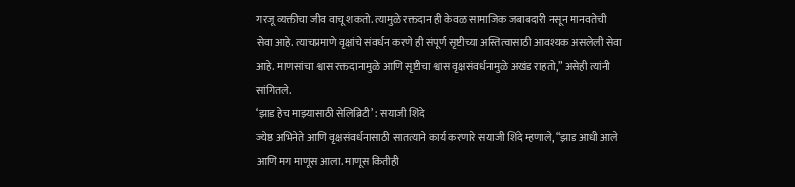गरजू व्यक्तीचा जीव वाचू शकतो. त्यामुळे रक्तदान ही केवळ सामाजिक जबाबदारी नसून मानवतेची सेवा आहे. त्याचप्रमाणे वृक्षांचे संवर्धन करणे ही संपूर्ण सृष्टीच्या अस्तित्वासाठी आवश्यक असलेली सेवा आहे. माणसांचा श्वास रक्तदानामुळे आणि सृष्टीचा श्वास वृक्षसंवर्धनामुळे अखंड राहतो,” असेही त्यांनी सांगितले.
‘झाड हेच माझ्यासाठी सेलिब्रिटी’ : सयाजी शिंदे
ज्येष्ठ अभिनेते आणि वृक्षसंवर्धनासाठी सातत्याने कार्य करणारे सयाजी शिंदे म्हणाले, “झाड आधी आले आणि मग माणूस आला. माणूस कितीही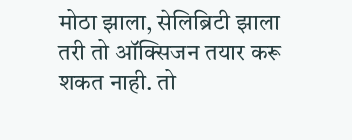मोठा झाला, सेलिब्रिटी झाला तरी तो ऑक्सिजन तयार करू शकत नाही. तो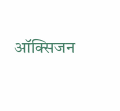ऑक्सिजन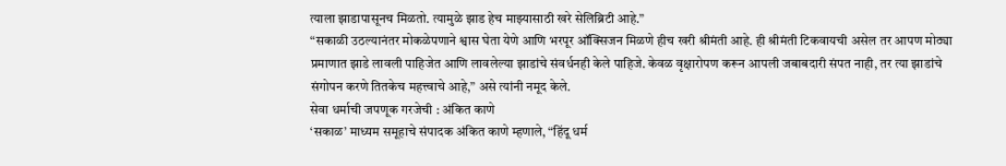त्याला झाडापासूनच मिळतो. त्यामुळे झाड हेच माझ्यासाठी खरे सेलिब्रिटी आहे.”
“सकाळी उठल्यानंतर मोकळेपणाने श्वास घेता येणे आणि भरपूर ऑक्सिजन मिळणे हीच खरी श्रीमंती आहे. ही श्रीमंती टिकवायची असेल तर आपण मोठ्या प्रमाणात झाडे लावली पाहिजेत आणि लावलेल्या झाडांचे संवर्धनही केले पाहिजे. केवळ वृक्षारोपण करून आपली जबाबदारी संपत नाही, तर त्या झाडांचे संगोपन करणे तितकेच महत्त्वाचे आहे,” असे त्यांनी नमूद केले.
सेवा धर्माची जपणूक गरजेची : अंकित काणे
‘सकाळ’ माध्यम समूहाचे संपादक अंकित काणे म्हणाले, “हिंदू धर्म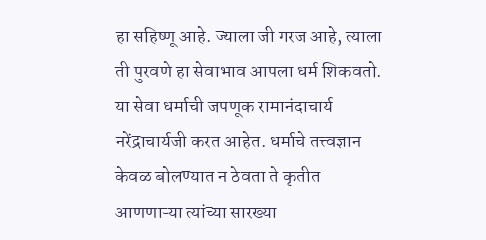हा सहिष्णू आहे. ज्याला जी गरज आहे, त्याला ती पुरवणे हा सेवाभाव आपला धर्म शिकवतो. या सेवा धर्माची जपणूक रामानंदाचार्य नरेंद्राचार्यजी करत आहेत. धर्माचे तत्त्वज्ञान केवळ बोलण्यात न ठेवता ते कृतीत आणणाऱ्या त्यांच्या सारख्या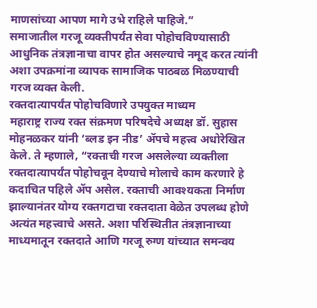माणसांच्या आपण मागे उभे राहिले पाहिजे.”
समाजातील गरजू व्यक्तीपर्यंत सेवा पोहोचविण्यासाठी आधुनिक तंत्रज्ञानाचा वापर होत असल्याचे नमूद करत त्यांनी अशा उपक्रमांना व्यापक सामाजिक पाठबळ मिळण्याची गरज व्यक्त केली.
रक्तदात्यापर्यंत पोहोचविणारे उपयुक्त माध्यम
महाराष्ट्र राज्य रक्त संक्रमण परिषदेचे अध्यक्ष डॉ. सुहास मोहनळकर यांनी ‘ब्लड इन नीड’ ॲपचे महत्त्व अधोरेखित केले. ते म्हणाले, “रक्ताची गरज असलेल्या व्यक्तीला रक्तदात्यापर्यंत पोहोचवून देण्याचे मोलाचे काम करणारे हे कदाचित पहिले ॲप असेल. रक्ताची आवश्यकता निर्माण झाल्यानंतर योग्य रक्तगटाचा रक्तदाता वेळेत उपलब्ध होणे अत्यंत महत्त्वाचे असते. अशा परिस्थितीत तंत्रज्ञानाच्या माध्यमातून रक्तदाते आणि गरजू रुग्ण यांच्यात समन्वय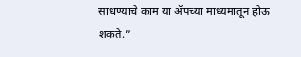साधण्याचे काम या ॲपच्या माध्यमातून होऊ शकते.”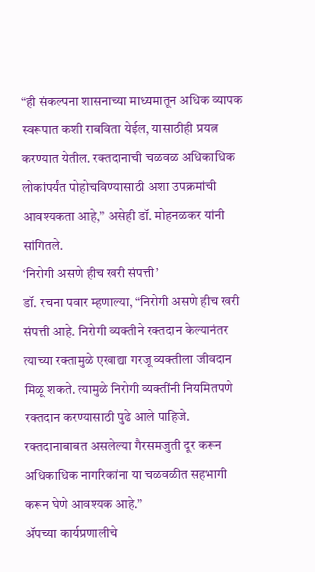“ही संकल्पना शासनाच्या माध्यमातून अधिक व्यापक स्वरूपात कशी राबविता येईल, यासाठीही प्रयत्न करण्यात येतील. रक्तदानाची चळवळ अधिकाधिक लोकांपर्यंत पोहोचविण्यासाठी अशा उपक्रमांची आवश्यकता आहे,” असेही डॉ. मोहनळकर यांनी सांगितले.
‘निरोगी असणे हीच खरी संपत्ती’
डॉ. रचना पवार म्हणाल्या, “निरोगी असणे हीच खरी संपत्ती आहे. निरोगी व्यक्तीने रक्तदान केल्यानंतर त्याच्या रक्तामुळे एखाद्या गरजू व्यक्तीला जीवदान मिळू शकते. त्यामुळे निरोगी व्यक्तींनी नियमितपणे रक्तदान करण्यासाठी पुढे आले पाहिजे. रक्तदानाबाबत असलेल्या गैरसमजुती दूर करून अधिकाधिक नागरिकांना या चळवळीत सहभागी करून घेणे आवश्यक आहे.”
ॲपच्या कार्यप्रणालीचे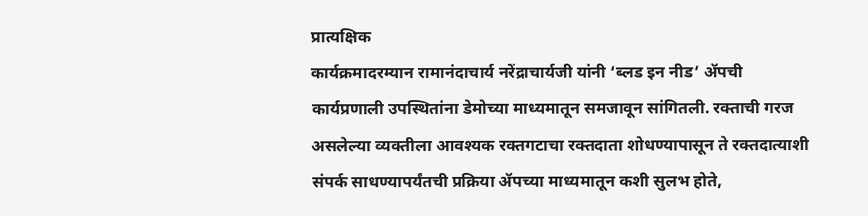प्रात्यक्षिक
कार्यक्रमादरम्यान रामानंदाचार्य नरेंद्राचार्यजी यांनी ‘ब्लड इन नीड’ ॲपची कार्यप्रणाली उपस्थितांना डेमोच्या माध्यमातून समजावून सांगितली. रक्ताची गरज असलेल्या व्यक्तीला आवश्यक रक्तगटाचा रक्तदाता शोधण्यापासून ते रक्तदात्याशी संपर्क साधण्यापर्यंतची प्रक्रिया ॲपच्या माध्यमातून कशी सुलभ होते,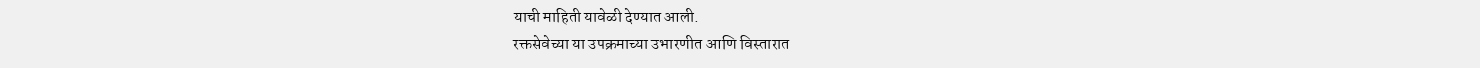याची माहिती यावेळी देण्यात आली.
रक्तसेवेच्या या उपक्रमाच्या उभारणीत आणि विस्तारात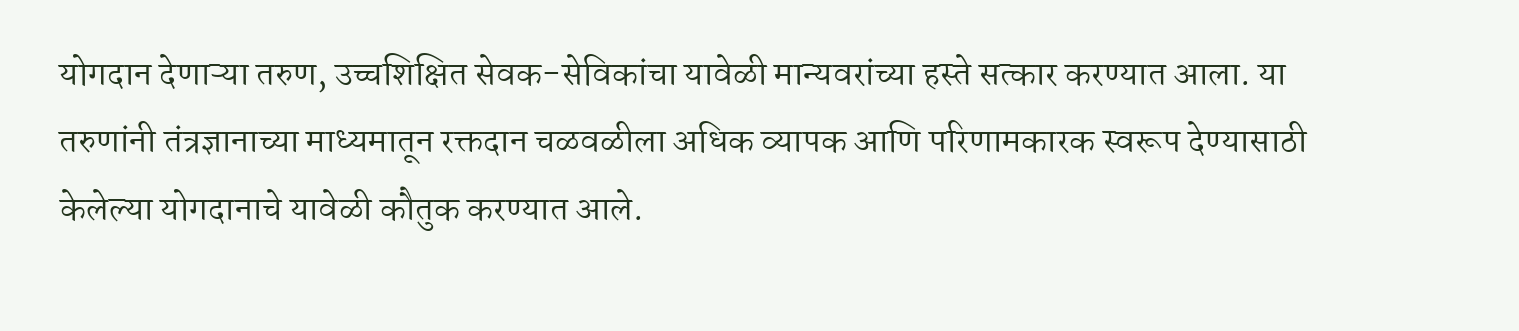योगदान देणाऱ्या तरुण, उच्चशिक्षित सेवक-सेविकांचा यावेळी मान्यवरांच्या हस्ते सत्कार करण्यात आला. या तरुणांनी तंत्रज्ञानाच्या माध्यमातून रक्तदान चळवळीला अधिक व्यापक आणि परिणामकारक स्वरूप देण्यासाठी केलेल्या योगदानाचे यावेळी कौतुक करण्यात आले.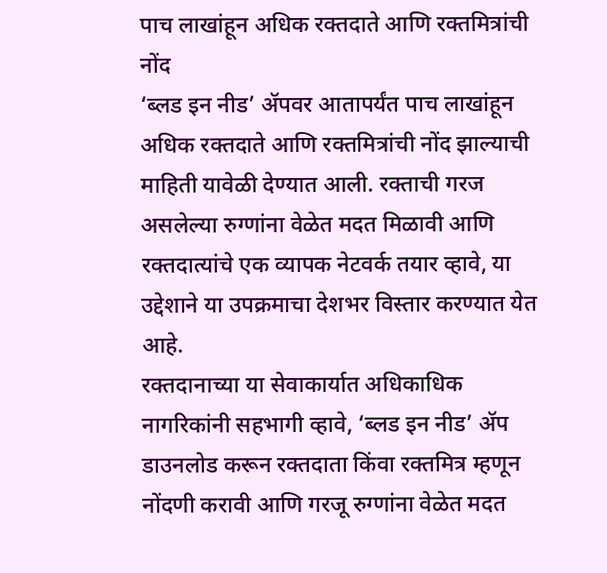पाच लाखांहून अधिक रक्तदाते आणि रक्तमित्रांची नोंद
‘ब्लड इन नीड’ ॲपवर आतापर्यंत पाच लाखांहून अधिक रक्तदाते आणि रक्तमित्रांची नोंद झाल्याची माहिती यावेळी देण्यात आली. रक्ताची गरज असलेल्या रुग्णांना वेळेत मदत मिळावी आणि रक्तदात्यांचे एक व्यापक नेटवर्क तयार व्हावे, या उद्देशाने या उपक्रमाचा देशभर विस्तार करण्यात येत आहे.
रक्तदानाच्या या सेवाकार्यात अधिकाधिक नागरिकांनी सहभागी व्हावे, ‘ब्लड इन नीड’ ॲप डाउनलोड करून रक्तदाता किंवा रक्तमित्र म्हणून नोंदणी करावी आणि गरजू रुग्णांना वेळेत मदत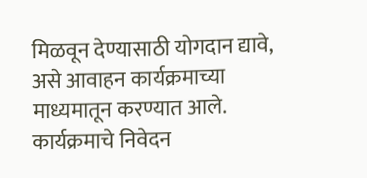मिळवून देण्यासाठी योगदान द्यावे, असे आवाहन कार्यक्रमाच्या माध्यमातून करण्यात आले. कार्यक्रमाचे निवेदन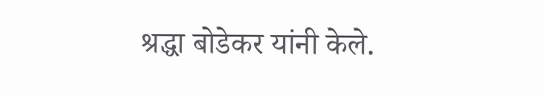श्रद्धा बोडेकर यांनी केले.